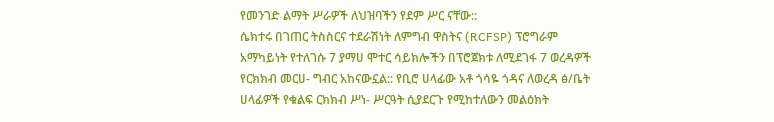የመንገድ ልማት ሥራዎች ለህዝባችን የደም ሥር ናቸው::
ሴክተሩ በገጠር ትስስርና ተደራሽነት ለምግብ ዋስትና (RCFSP) ፕሮግራም አማካይነት የተለገሱ 7 ያማሀ ሞተር ሳይክሎችን በፕሮጀክቱ ለሚደገፋ 7 ወረዳዎች የርክክብ መርሀ- ግብር አከናውኗል:: የቢሮ ሀላፊው አቶ ጎሳዬ ጎዳና ለወረዳ ፅ/ቤት ሀላፊዎች የቁልፍ ርክክብ ሥነ- ሥርዓት ሲያደርጉ የሚከተለውን መልዕክት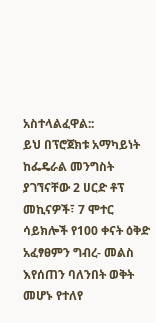አስተላልፈዋል::
ይህ በፕሮጀክቱ አማካይነት ከፌዴራል መንግስት ያገኘናቸው 2 ሀርድ ቶፕ መኪናዎች፣ 7 ሞተር ሳይክሎች የ100 ቀናት ዕቅድ አፈፃፀምን ግብረ- መልስ እየሰጠን ባለንበት ወቅት መሆኑ የተለየ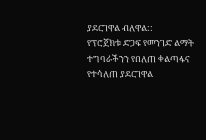ያደርገዋል ብለዋል::
የፕሮጀክቱ ድጋፍ የመንገድ ልማት ተግባራችንን የበለጠ ቀልጣፋና የተሳለጠ ያደርገዋል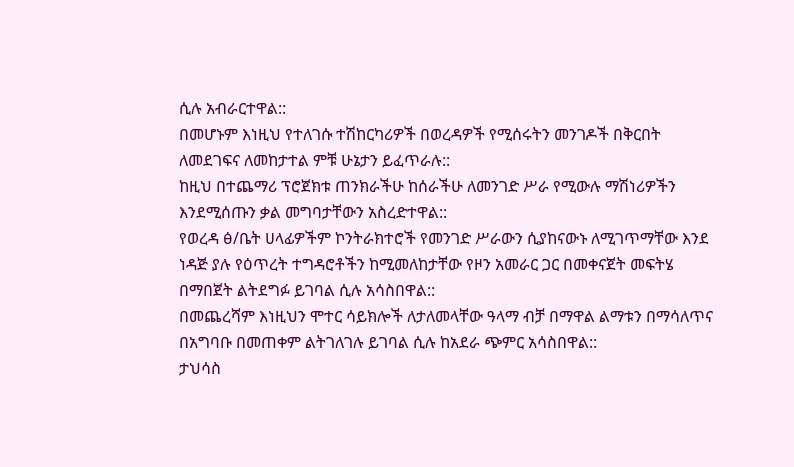ሲሉ አብራርተዋል::
በመሆኑም እነዚህ የተለገሱ ተሽከርካሪዎች በወረዳዎች የሚሰሩትን መንገዶች በቅርበት ለመደገፍና ለመከታተል ምቹ ሁኔታን ይፈጥራሉ::
ከዚህ በተጨማሪ ፕሮጀክቱ ጠንክራችሁ ከሰራችሁ ለመንገድ ሥራ የሚውሉ ማሽነሪዎችን እንደሚሰጡን ቃል መግባታቸውን አስረድተዋል::
የወረዳ ፅ/ቤት ሀላፊዎችም ኮንትራክተሮች የመንገድ ሥራውን ሲያከናውኑ ለሚገጥማቸው እንደ ነዳጅ ያሉ የዕጥረት ተግዳሮቶችን ከሚመለከታቸው የዞን አመራር ጋር በመቀናጀት መፍትሄ በማበጀት ልትደግፉ ይገባል ሲሉ አሳስበዋል::
በመጨረሻም እነዚህን ሞተር ሳይክሎች ለታለመላቸው ዓላማ ብቻ በማዋል ልማቱን በማሳለጥና በአግባቡ በመጠቀም ልትገለገሉ ይገባል ሲሉ ከአደራ ጭምር አሳስበዋል::
ታህሳስ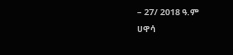– 27/ 2018 ዓ.ም
ሀዋሳ